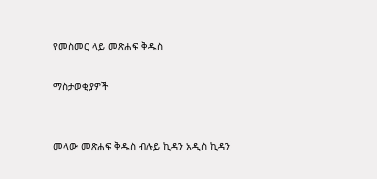የመስመር ላይ መጽሐፍ ቅዱስ

ማስታወቂያዎች


መላው መጽሐፍ ቅዱስ ብሉይ ኪዳን አዲስ ኪዳን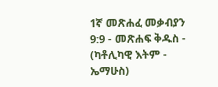1ኛ መጽሐፈ መቃብያን 9:9 - መጽሐፍ ቅዱስ - (ካቶሊካዊ እትም - ኤማሁስ)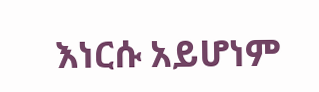እነርሱ አይሆነም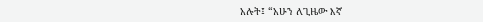አሉት፤ “አሁን ለጊዜው እኛ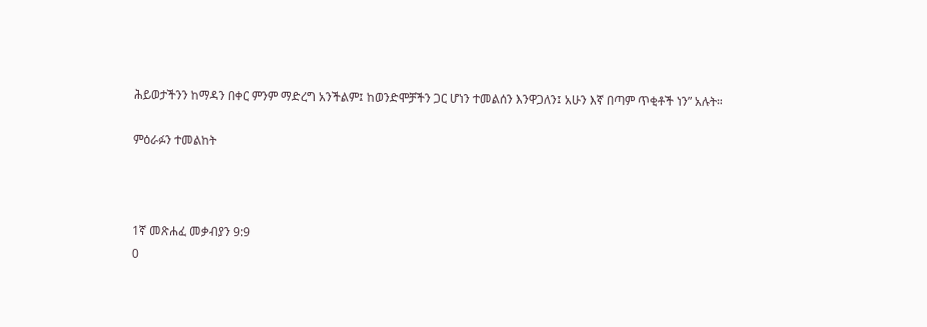ሕይወታችንን ከማዳን በቀር ምንም ማድረግ አንችልም፤ ከወንድሞቻችን ጋር ሆነን ተመልሰን እንዋጋለን፤ አሁን እኛ በጣም ጥቂቶች ነን” አሉት።

ምዕራፉን ተመልከት



1ኛ መጽሐፈ መቃብያን 9:9
0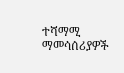ተሻማሚ ማመሳሰሪያዎች